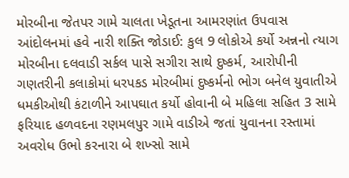મોરબીના જેતપર ગામે ચાલતા ખેડૂતના આમરણાંત ઉપવાસ આંદોલનમાં હવે નારી શક્તિ જોડાઈ: કુલ 9 લોકોએ કર્યો અન્નનો ત્યાગ મોરબીના દલવાડી સર્કલ પાસે સગીરા સાથે દુષ્કર્મ, આરોપીની ગણતરીની કલાકોમાં ધરપકડ મોરબીમાં દુષ્કર્મનો ભોગ બનેલ યુવાતીએ ધમકીઓથી કંટાળીને આપઘાત કર્યો હોવાની બે મહિલા સહિત 3 સામે ફરિયાદ હળવદના રણમલપુર ગામે વાડીએ જતાં યુવાનના રસ્તામાં અવરોધ ઉભો કરનારા બે શખ્સો સામે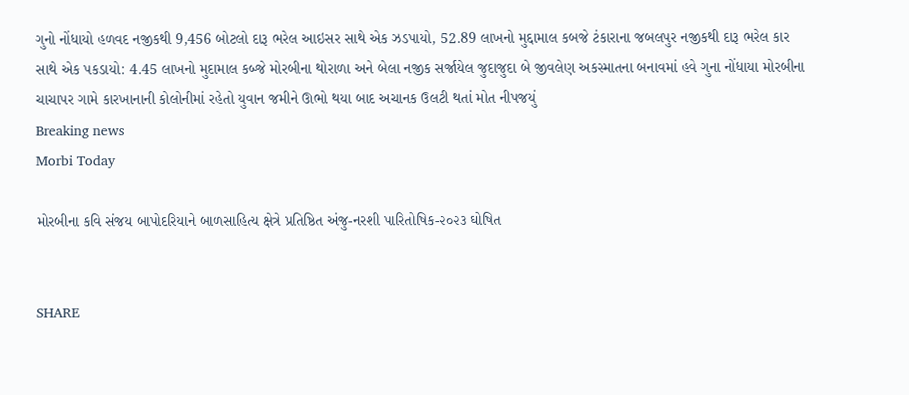ગુનો નોંધાયો હળવદ નજીકથી 9,456 બોટલો દારૂ ભરેલ આઇસર સાથે એક ઝડપાયો, 52.89 લાખનો મુદ્દામાલ કબજે ટંકારાના જબલપુર નજીકથી દારૂ ભરેલ કાર  સાથે એક પકડાયો: 4.45 લાખનો મુદામાલ કબ્જે મોરબીના થોરાળા અને બેલા નજીક સર્જાયેલ જુદાજુદા બે જીવલેણ અકસ્માતના બનાવમાં હવે ગુના નોંધાયા મોરબીના ચાચાપર ગામે કારખાનાની કોલોનીમાં રહેતો યુવાન જમીને ઊભો થયા બાદ અચાનક ઉલટી થતાં મોત નીપજયું
Breaking news
Morbi Today

મોરબીના કવિ સંજય બાપોદરિયાને બાળસાહિત્ય ક્ષેત્રે પ્રતિષ્ઠિત અંજુ-નરશી પારિતોષિક-૨૦૨૩ ઘોષિત


SHARE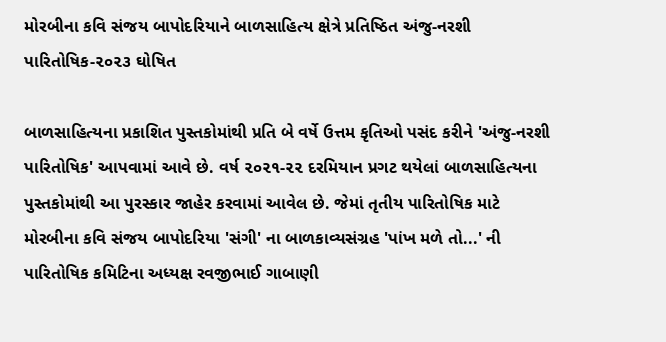મોરબીના કવિ સંજય બાપોદરિયાને બાળસાહિત્ય ક્ષેત્રે પ્રતિષ્ઠિત અંજુ-નરશી પારિતોષિક-૨૦૨૩ ઘોષિત

બાળસાહિત્યના પ્રકાશિત પુસ્તકોમાંથી પ્રતિ બે વર્ષે ઉત્તમ કૃતિઓ પસંદ કરીને 'અંજુ-નરશી પારિતોષિક' આપવામાં આવે છે. વર્ષ ૨૦૨૧-૨૨ દરમિયાન પ્રગટ થયેલાં બાળસાહિત્યના પુસ્તકોમાંથી આ પુરસ્કાર જાહેર કરવામાં આવેલ છે. જેમાં તૃતીય પારિતોષિક માટે મોરબીના કવિ સંજય બાપોદરિયા 'સંગી' ના બાળકાવ્યસંગ્રહ 'પાંખ મળે તો...' ની પારિતોષિક કમિટિના અધ્યક્ષ રવજીભાઈ ગાબાણી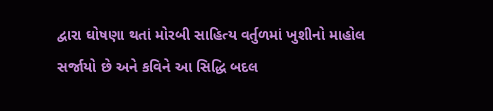દ્વારા ઘોષણા થતાં મોરબી સાહિત્ય વર્તુળમાં ખુશીનો માહોલ સર્જાયો છે અને કવિને આ સિદ્ધિ બદલ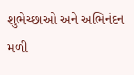શુભેચ્છાઓ અને અભિનંદન મળી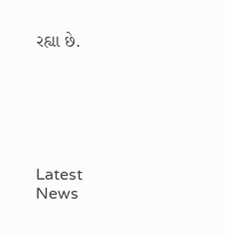રહ્યા છે.






Latest News